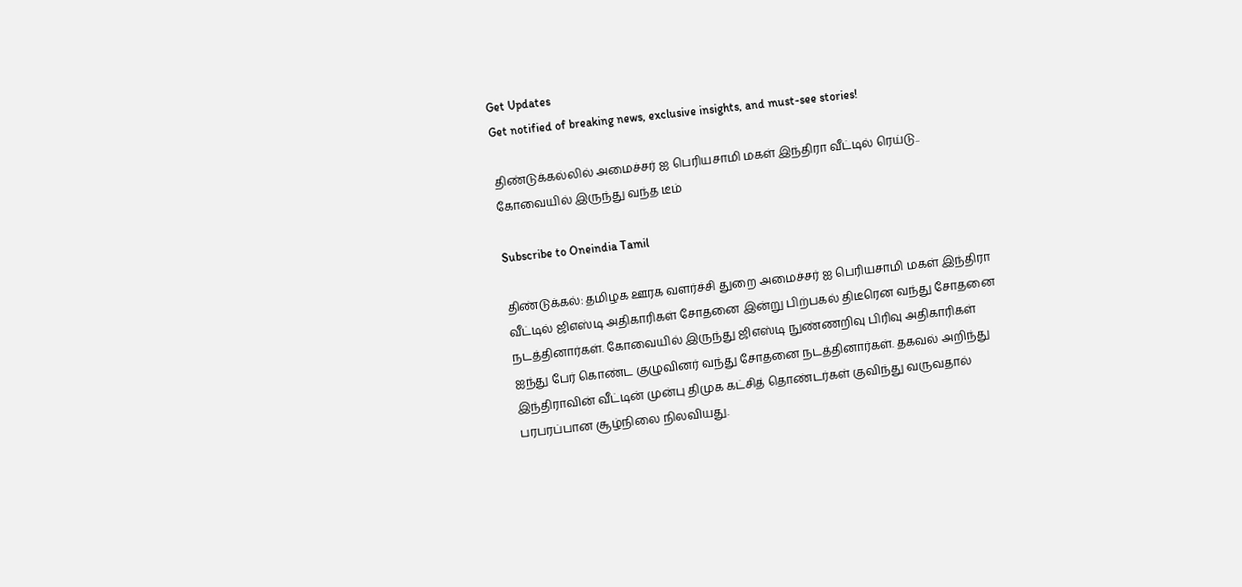Get Updates
Get notified of breaking news, exclusive insights, and must-see stories!

திண்டுக்கல்லில் அமைச்சர் ஐ பெரியசாமி மகள் இந்திரா வீட்டில் ரெய்டு.. கோவையில் இருந்து வந்த டீம்

Subscribe to Oneindia Tamil

திண்டுக்கல்: தமிழக ஊரக வளர்ச்சி துறை அமைச்சர் ஐ பெரியசாமி மகள் இந்திரா வீட்டில் ஜிஎஸ்டி அதிகாரிகள் சோதனை இன்று பிற்பகல் திடீரென வந்து சோதனை நடத்தினார்கள். கோவையில் இருந்து ஜிஎஸ்டி நுண்ணறிவு பிரிவு அதிகாரிகள் ஐந்து பேர் கொண்ட குழுவினர் வந்து சோதனை நடத்தினார்கள். தகவல் அறிந்து இந்திராவின் வீட்டின் முன்பு திமுக கட்சித் தொண்டர்கள் குவிந்து வருவதால் பரபரப்பான சூழ்நிலை நிலவியது.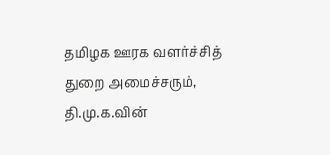தமிழக ஊரக வளர்ச்சித் துறை அமைச்சரும், தி.மு.க.வின்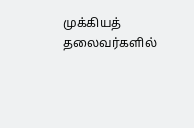முக்கியத் தலைவர்களில்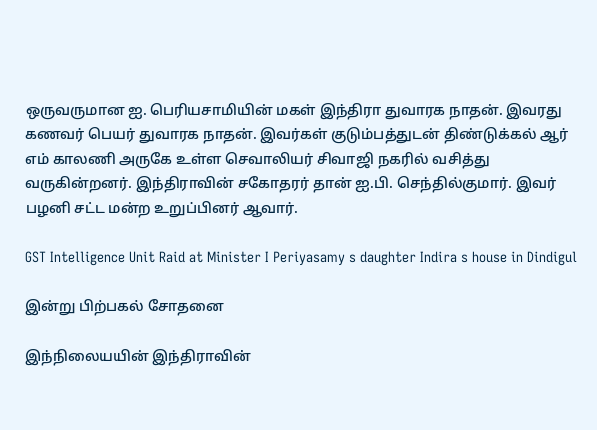ஒருவருமான ஐ. பெரியசாமியின் மகள் இந்திரா துவாரக நாதன். இவரது கணவர் பெயர் துவாரக நாதன். இவர்கள் குடும்பத்துடன் திண்டுக்கல் ஆர் எம் காலணி அருகே உள்ள செவாலியர் சிவாஜி நகரில் வசித்து வருகின்றனர். இந்திராவின் சகோதரர் தான் ஐ.பி. செந்தில்குமார். இவர் பழனி சட்ட மன்ற உறுப்பினர் ஆவார்.

GST Intelligence Unit Raid at Minister I Periyasamy s daughter Indira s house in Dindigul

இன்று பிற்பகல் சோதனை

இந்நிலையயின் இந்திராவின்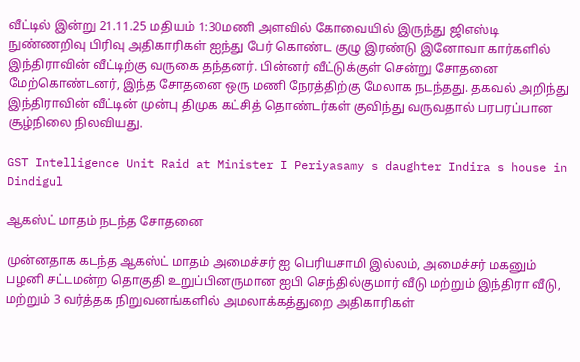வீட்டில் இன்று 21.11.25 மதியம் 1:30மணி அளவில் கோவையில் இருந்து ஜிஎஸ்டி நுண்ணறிவு பிரிவு அதிகாரிகள் ஐந்து பேர் கொண்ட குழு இரண்டு இனோவா கார்களில் இந்திராவின் வீட்டிற்கு வருகை தந்தனர். பின்னர் வீட்டுக்குள் சென்று சோதனை மேற்கொண்டனர், இந்த சோதனை ஒரு மணி நேரத்திற்கு மேலாக நடந்தது. தகவல் அறிந்து இந்திராவின் வீட்டின் முன்பு திமுக கட்சித் தொண்டர்கள் குவிந்து வருவதால் பரபரப்பான சூழ்நிலை நிலவியது.

GST Intelligence Unit Raid at Minister I Periyasamy s daughter Indira s house in Dindigul

ஆகஸ்ட் மாதம் நடந்த சோதனை

முன்னதாக கடந்த ஆகஸ்ட் மாதம் அமைச்சர் ஐ பெரியசாமி இல்லம், அமைச்சர் மகனும் பழனி சட்டமன்ற தொகுதி உறுப்பினருமான ஐபி செந்தில்குமார் வீடு மற்றும் இந்திரா வீடு, மற்றும் 3 வர்த்தக நிறுவனங்களில் அமலாக்கத்துறை அதிகாரிகள்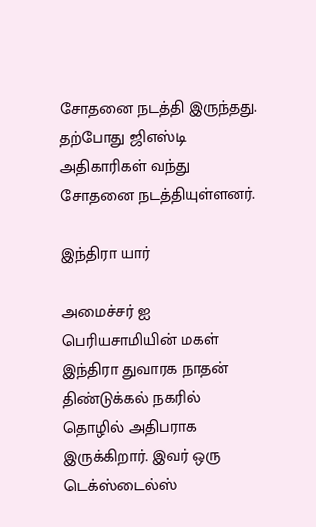சோதனை நடத்தி இருந்தது. தற்போது ஜிஎஸ்டி அதிகாரிகள் வந்து சோதனை நடத்தியுள்ளனர்.

இந்திரா யார்

அமைச்சர் ஐ பெரியசாமியின் மகள் இந்திரா துவாரக நாதன் திண்டுக்கல் நகரில் தொழில் அதிபராக இருக்கிறார். இவர் ஒரு டெக்ஸ்டைல்ஸ்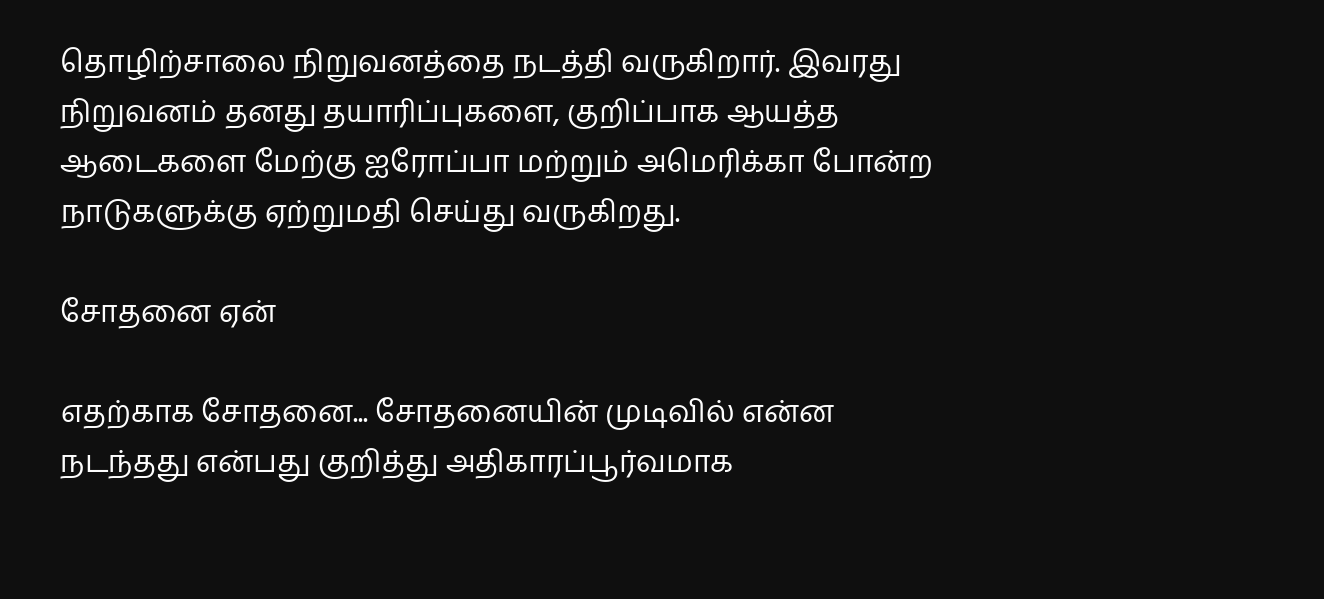தொழிற்சாலை நிறுவனத்தை நடத்தி வருகிறார். இவரது நிறுவனம் தனது தயாரிப்புகளை, குறிப்பாக ஆயத்த ஆடைகளை மேற்கு ஐரோப்பா மற்றும் அமெரிக்கா போன்ற நாடுகளுக்கு ஏற்றுமதி செய்து வருகிறது.

சோதனை ஏன்

எதற்காக சோதனை... சோதனையின் முடிவில் என்ன நடந்தது என்பது குறித்து அதிகாரப்பூர்வமாக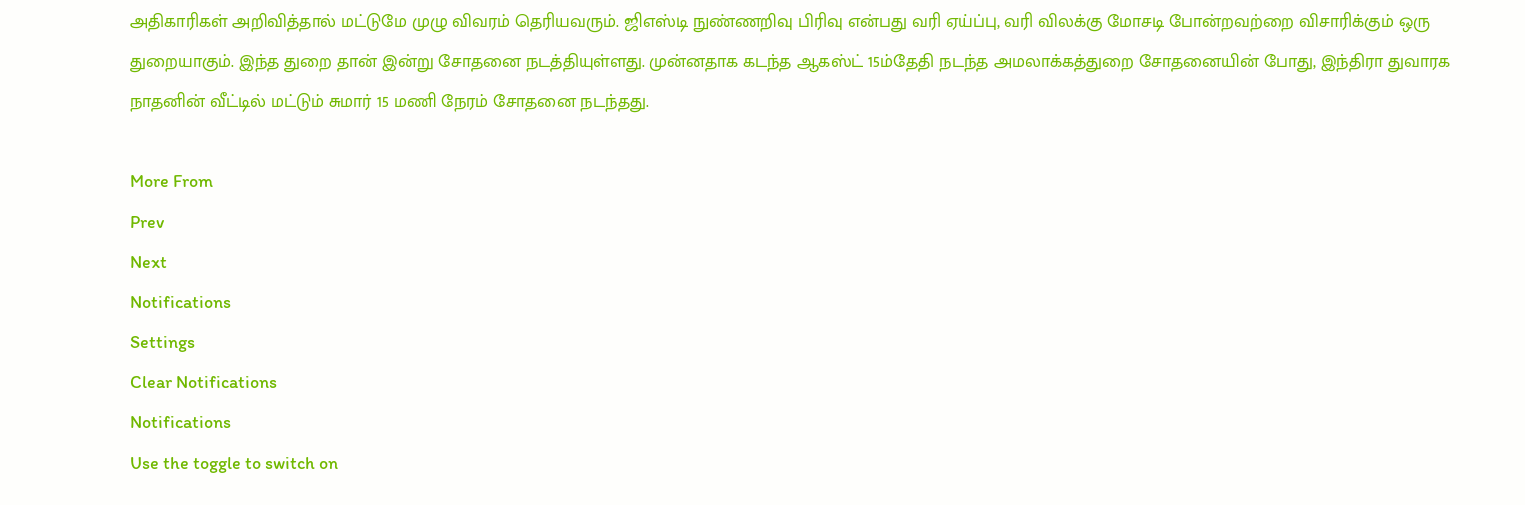அதிகாரிகள் அறிவித்தால் மட்டுமே முழு விவரம் தெரியவரும். ஜிஎஸ்டி நுண்ணறிவு பிரிவு என்பது வரி ஏய்ப்பு, வரி விலக்கு மோசடி போன்றவற்றை விசாரிக்கும் ஒரு துறையாகும். இந்த துறை தான் இன்று சோதனை நடத்தியுள்ளது. முன்னதாக கடந்த ஆகஸ்ட் 15ம்தேதி நடந்த அமலாக்கத்துறை சோதனையின் போது, இந்திரா துவாரக நாதனின் வீட்டில் மட்டும் சுமார் 15 மணி நேரம் சோதனை நடந்தது.

More From
Prev
Next
Notifications
Settings
Clear Notifications
Notifications
Use the toggle to switch on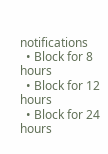notifications
  • Block for 8 hours
  • Block for 12 hours
  • Block for 24 hours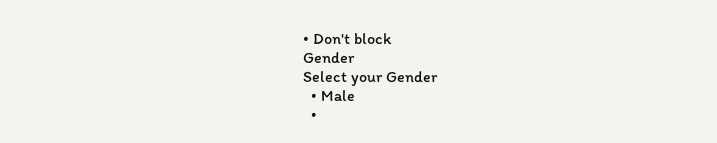• Don't block
Gender
Select your Gender
  • Male
  •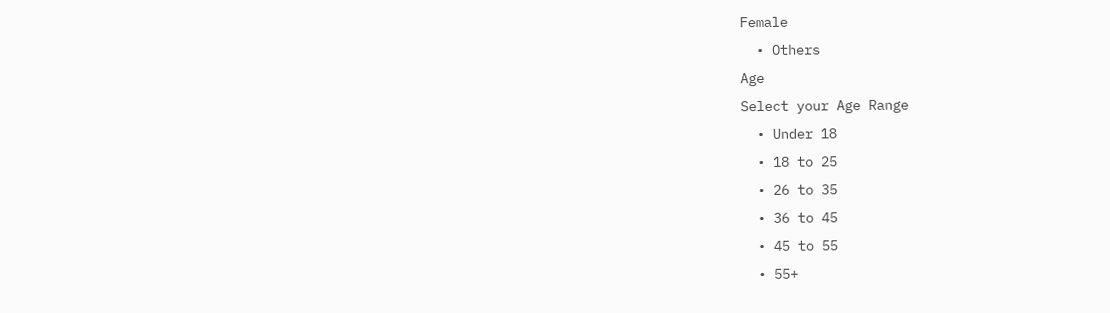Female
  • Others
Age
Select your Age Range
  • Under 18
  • 18 to 25
  • 26 to 35
  • 36 to 45
  • 45 to 55
  • 55+